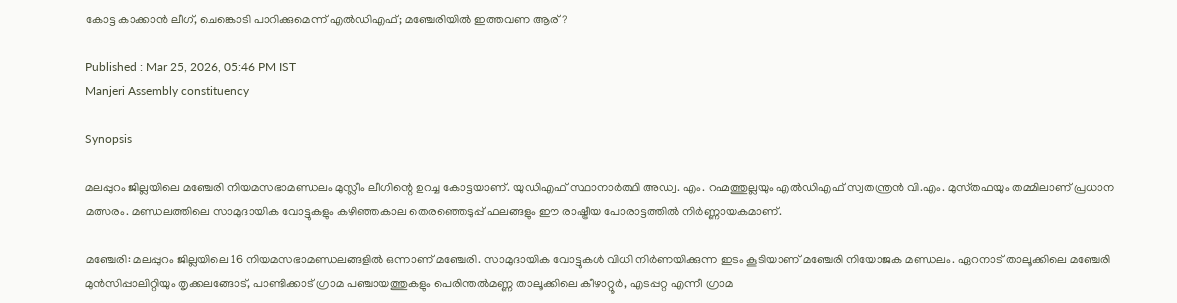കോട്ട കാക്കാൻ ലീഗ്, ചെങ്കൊടി പാറിക്കുമെന്ന് എൽഡിഎഫ്; മഞ്ചേരിയിൽ ഇത്തവണ ആര് ?

Published : Mar 25, 2026, 05:46 PM IST
Manjeri Assembly constituency

Synopsis

മലപ്പുറം ജില്ലയിലെ മഞ്ചേരി നിയമസഭാമണ്ഡലം മുസ്ലീം ലീഗിന്റെ ഉറച്ച കോട്ടയാണ്. യുഡിഎഫ് സ്ഥാനാർത്ഥി അഡ്വ. എം. റഹ്മത്തുല്ലയും എൽഡിഎഫ് സ്വതന്ത്രൻ വി.എം. മുസ്‌തഫയും തമ്മിലാണ് പ്രധാന മത്സരം. മണ്ഡലത്തിലെ സാമുദായിക വോട്ടുകളും കഴിഞ്ഞകാല തെരഞ്ഞെടുപ്പ് ഫലങ്ങളും ഈ രാഷ്ട്രീയ പോരാട്ടത്തിൽ നിർണ്ണായകമാണ്.

മഞ്ചേരി: മലപ്പുറം ജില്ലയിലെ 16 നിയമസഭാമണ്ഡലങ്ങളിൽ ഒന്നാണ് മഞ്ചേരി. സാമുദായിക വോട്ടുകൾ വിധി നിര്‍ണയിക്കുന്ന ഇടം കൂടിയാണ് മഞ്ചേരി നിയോജക മണ്ഡലം. ഏറനാട് താലൂക്കിലെ മഞ്ചേരി മുന്‍സിപ്പാലിറ്റിയും തൃക്കലങ്ങോട്, പാണ്ടിക്കാട് ഗ്രാമ പഞ്ചായത്തുകളും പെരിന്തല്‍മണ്ണ താലൂക്കിലെ കീഴാറ്റൂര്‍, എടപ്പറ്റ എന്നീ ഗ്രാമ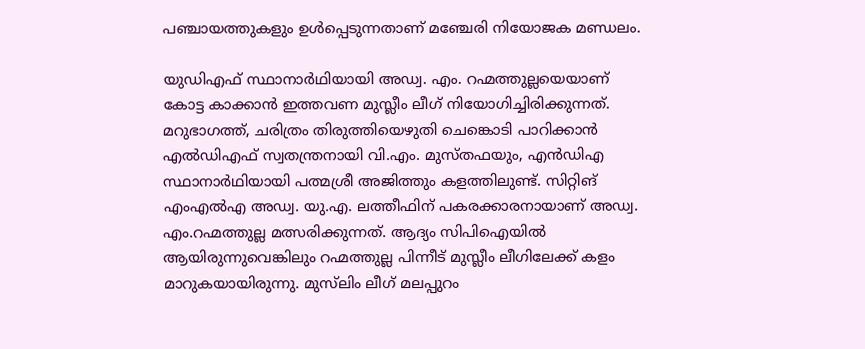പഞ്ചായത്തുകളും ഉള്‍പ്പെടുന്നതാണ് മഞ്ചേരി നിയോജക മണ്ഡലം.

യുഡിഎഫ് സ്ഥാനാർഥിയായി അഡ്വ. എം. റഹ്മത്തുല്ലയെയാണ് കോട്ട കാക്കാൻ ഇത്തവണ മുസ്ലീം ലീഗ് നിയോഗിച്ചിരിക്കുന്നത്. മറുഭാഗത്ത്, ചരിത്രം തിരുത്തിയെഴുതി ചെങ്കൊടി പാറിക്കാൻ എൽഡിഎഫ് സ്വതന്ത്രനായി വി.എം. മുസ്‌തഫയും, എൻഡിഎ സ്ഥാനാർഥിയായി പത്മശ്രീ അജിത്തും കളത്തിലുണ്ട്. സിറ്റിങ് എംഎൽഎ അഡ്വ. യു.എ. ലത്തീഫിന് പകരക്കാരനായാണ് അഡ്വ. എം.റഹ്മത്തുല്ല മത്സരിക്കുന്നത്. ആദ്യം സിപിഐയിൽ ആയിരുന്നുവെങ്കിലും റഹ്മത്തുല്ല പിന്നീട് മുസ്ലീം ലീഗിലേക്ക് കളം മാറുകയായിരുന്നു. മുസ്‍ലിം ലീഗ് മലപ്പുറം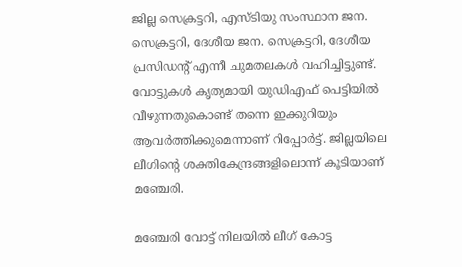ജില്ല സെക്രട്ടറി, എസ്‌ടിയു സംസ്ഥാന ജന. സെക്രട്ടറി, ദേശീയ ജന. സെക്രട്ടറി, ദേശീയ പ്രസിഡന്‍റ് എന്നീ ചുമതലകൾ വഹിച്ചിട്ടുണ്ട്. വോട്ടുകൾ കൃത്യമായി യുഡിഎഫ് പെട്ടിയിൽ വീഴുന്നതുകൊണ്ട് തന്നെ ഇക്കുറിയും ആവർത്തിക്കുമെന്നാണ് റിപ്പോർട്ട്. ജില്ലയിലെ ലീഗിന്‍റെ ശക്തികേന്ദ്രങ്ങളിലൊന്ന് കൂടിയാണ് മ‍‍ഞ്ചേരി.

മഞ്ചേരി വോട്ട് നിലയിൽ ലീഗ് കോട്ട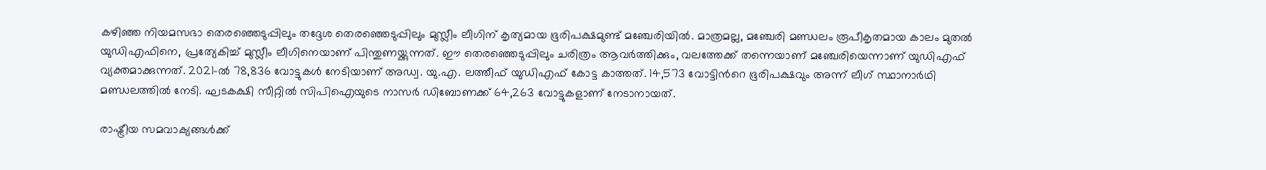കഴിഞ്ഞ നിയമസഭാ തെരഞ്ഞെടുപ്പിലും തദ്ദേശ തെരഞ്ഞെടുപ്പിലും മുസ്ലീം ലീഗിന് കൃത്യമായ ഭൂരിപക്ഷമുണ്ട് മഞ്ചേരിയില്‍. മാത്രമല്ല, മഞ്ചേരി മണ്ഡലം രൂപീകൃതമായ കാലം മുതൽ യുഡിഎഫിനെ, പ്രത്യേകിച്ച് മുസ്ലീം ലീഗിനെയാണ് പിന്തുണയ്ക്കുന്നത്. ഈ തെരഞ്ഞെടുപ്പിലും ചരിത്രം ആവർത്തിക്കും, വലത്തേക്ക് തന്നെയാണ് മഞ്ചേരിയെന്നാണ് യുഡിഎഫ് വ്യക്തമാക്കുന്നത്. 2021-ൽ 78,836 വോട്ടുകൾ നേടിയാണ് അഡ്വ. യു.എ. ലത്തീഫ് യുഡിഎഫ് കോട്ട കാത്തത്. 14,573 വോട്ടിന്‍റെ ഭൂരിപക്ഷവും അന്ന് ലീഗ് സ്ഥാനാര്‍ഥി മണ്ഡലത്തിൽ നേടി. ഘടകക്ഷി സീറ്റിൽ സിപിഐയുടെ നാസർ ഡിബോണക്ക് 64,263 വോട്ടുകളാണ് നേടാനായത്.

രാഷ്ട്രീയ സമവാക്യങ്ങൾക്ക്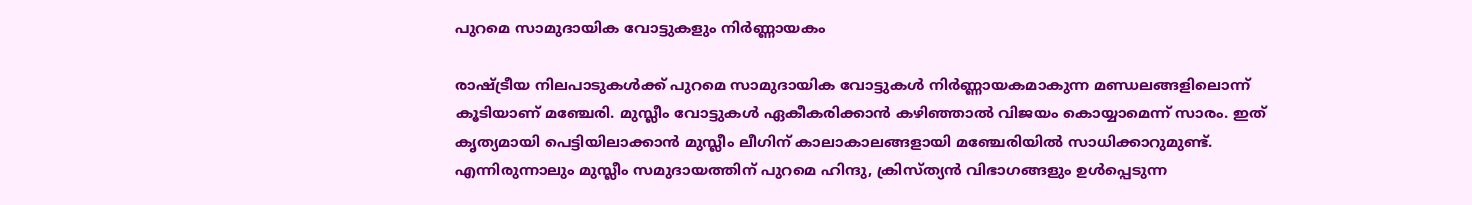പുറമെ സാമുദായിക വോട്ടുകളും നിർണ്ണായകം

രാഷ്ട്രീയ നിലപാടുകൾക്ക് പുറമെ സാമുദായിക വോട്ടുകള്‍ നിർണ്ണായകമാകുന്ന മണ്ഡലങ്ങളിലൊന്ന് കൂടിയാണ് മഞ്ചേരി. മുസ്ലീം വോട്ടുകൾ ഏകീകരിക്കാൻ കഴിഞ്ഞാൽ വിജയം കൊയ്യാമെന്ന് സാരം. ഇത് കൃത്യമായി പെട്ടിയിലാക്കാൻ മുസ്ലീം ലീഗിന് കാലാകാലങ്ങളായി മഞ്ചേരിയില്‍ സാധിക്കാറുമുണ്ട്. എന്നിരുന്നാലും മുസ്ലീം സമുദായത്തിന് പുറമെ ഹിന്ദു, ക്രിസ്ത്യൻ വിഭാഗങ്ങളും ഉൾപ്പെടുന്ന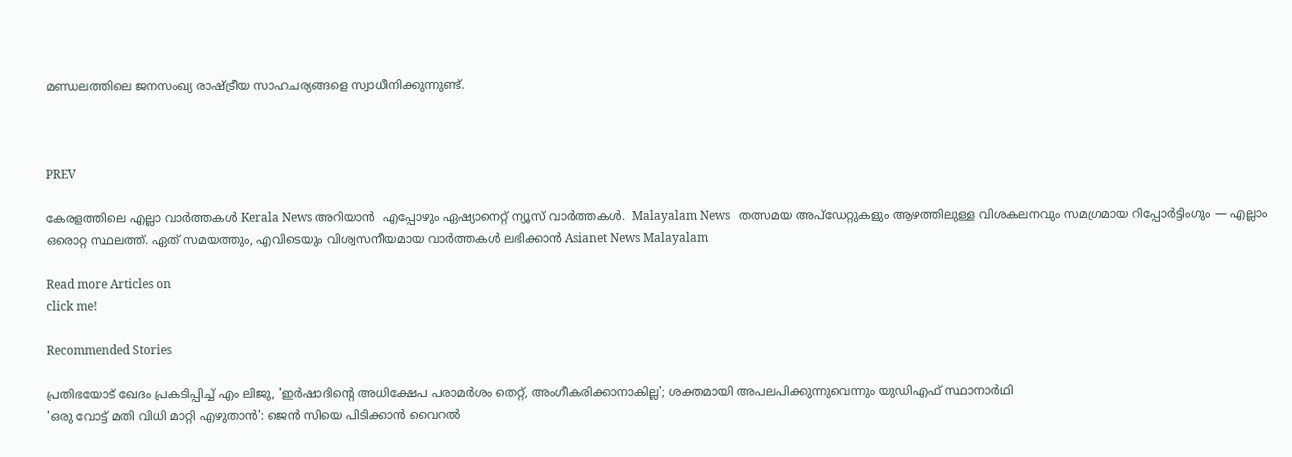മണ്ഡലത്തിലെ ജനസംഖ്യ രാഷ്ട്രീയ സാഹചര്യങ്ങളെ സ്വാധീനിക്കുന്നുണ്ട്.



PREV

കേരളത്തിലെ എല്ലാ വാർത്തകൾ Kerala News അറിയാൻ  എപ്പോഴും ഏഷ്യാനെറ്റ് ന്യൂസ് വാർത്തകൾ.  Malayalam News   തത്സമയ അപ്‌ഡേറ്റുകളും ആഴത്തിലുള്ള വിശകലനവും സമഗ്രമായ റിപ്പോർട്ടിംഗും — എല്ലാം ഒരൊറ്റ സ്ഥലത്ത്. ഏത് സമയത്തും, എവിടെയും വിശ്വസനീയമായ വാർത്തകൾ ലഭിക്കാൻ Asianet News Malayalam

Read more Articles on
click me!

Recommended Stories

പ്രതിഭയോട് ഖേദം പ്രകടിപ്പിച്ച് എം ലിജു, 'ഇർഷാദിന്‍റെ അധിക്ഷേപ പരാമർശം തെറ്റ്, അംഗീകരിക്കാനാകില്ല'; ശക്തമായി അപലപിക്കുന്നുവെന്നും യുഡിഎഫ് സ്ഥാനാർഥി
'ഒരു വോട്ട് മതി വിധി മാറ്റി എഴുതാൻ': ജെൻ സിയെ പിടിക്കാൻ വൈറൽ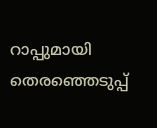റാപ്പുമായി തെരഞ്ഞെടുപ്പ്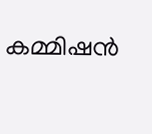കമ്മിഷൻ